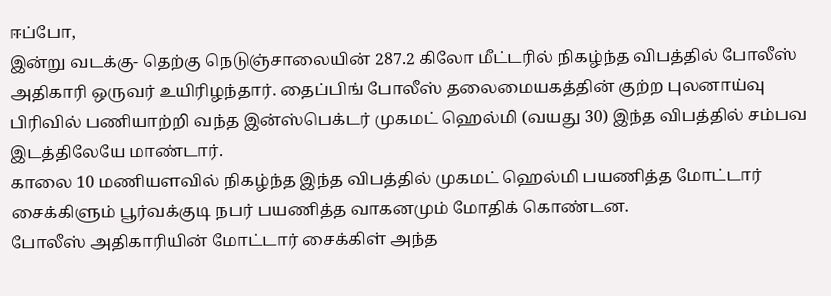ஈப்போ,
இன்று வடக்கு- தெற்கு நெடுஞ்சாலையின் 287.2 கிலோ மீட்டரில் நிகழ்ந்த விபத்தில் போலீஸ் அதிகாரி ஒருவர் உயிரிழந்தார். தைப்பிங் போலீஸ் தலைமையகத்தின் குற்ற புலனாய்வு பிரிவில் பணியாற்றி வந்த இன்ஸ்பெக்டர் முகமட் ஹெல்மி (வயது 30) இந்த விபத்தில் சம்பவ இடத்திலேயே மாண்டார்.
காலை 10 மணியளவில் நிகழ்ந்த இந்த விபத்தில் முகமட் ஹெல்மி பயணித்த மோட்டார் சைக்கிளும் பூர்வக்குடி நபர் பயணித்த வாகனமும் மோதிக் கொண்டன.
போலீஸ் அதிகாரியின் மோட்டார் சைக்கிள் அந்த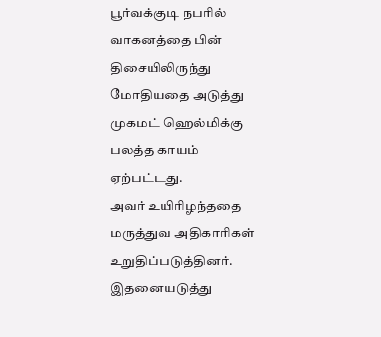பூர்வக்குடி நபரில் வாகனத்தை பின் திசையிலிருந்து மோதியதை அடுத்து முகமட் ஹெல்மிக்கு பலத்த காயம் ஏற்பட்டது.
அவர் உயிரிழந்ததை மருத்துவ அதிகாரிகள் உறுதிப்படுத்தினர். இதனையடுத்து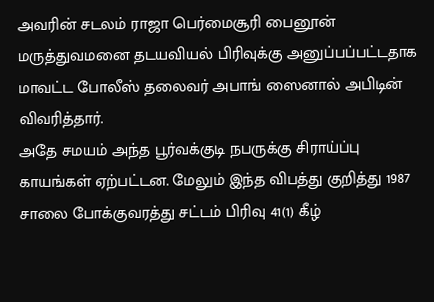அவரின் சடலம் ராஜா பெர்மைசூரி பைனூன் மருத்துவமனை தடயவியல் பிரிவுக்கு அனுப்பப்பட்டதாக மாவட்ட போலீஸ் தலைவர் அபாங் ஸைனால் அபிடின் விவரித்தார்.
அதே சமயம் அந்த பூர்வக்குடி நபருக்கு சிராய்ப்பு காயங்கள் ஏற்பட்டன. மேலும் இந்த விபத்து குறித்து 1987 சாலை போக்குவரத்து சட்டம் பிரிவு 41(1) கீழ்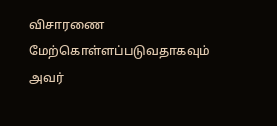விசாரணை மேற்கொள்ளப்படுவதாகவும் அவர்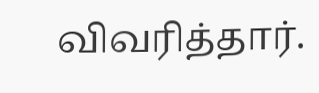விவரித்தார்.